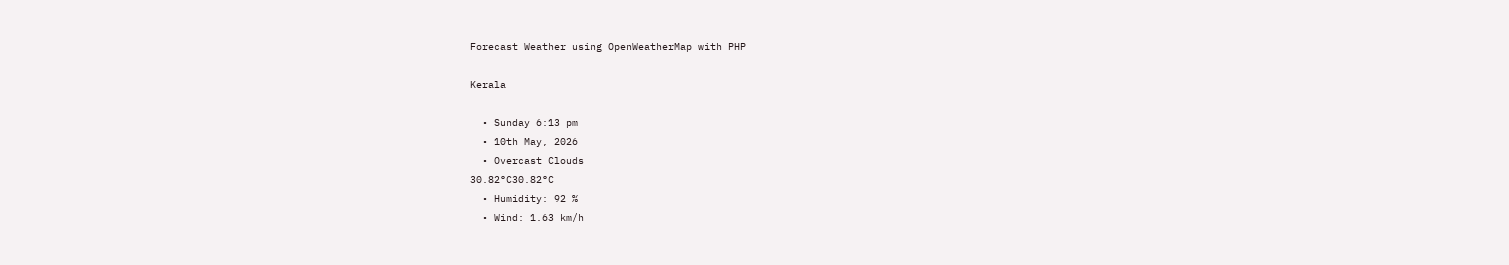Forecast Weather using OpenWeatherMap with PHP

Kerala

  • Sunday 6:13 pm
  • 10th May, 2026
  • Overcast Clouds
30.82°C30.82°C
  • Humidity: 92 %
  • Wind: 1.63 km/h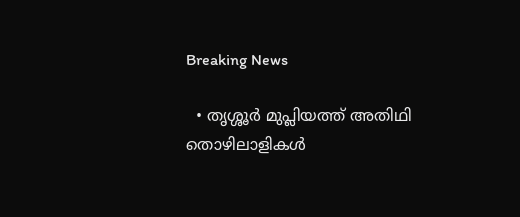Breaking News

  • തൃശ്ശൂർ മുപ്ലിയത്ത് അതിഥി തൊഴിലാളികൾ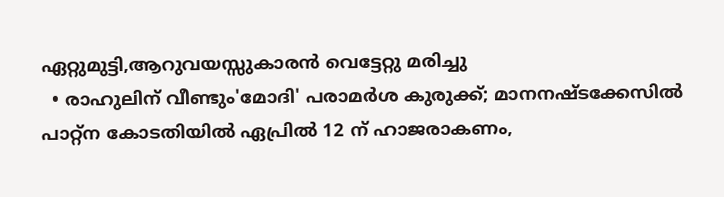ഏറ്റുമുട്ടി,ആറുവയസ്സുകാരൻ വെട്ടേറ്റു മരിച്ചു
  • രാഹുലിന് വീണ്ടും'മോദി' പരാമര്‍ശ കുരുക്ക്; മാനനഷ്ടക്കേസിൽ പാറ്റ്ന കോടതിയിൽ ഏപ്രിൽ 12 ന് ഹാജരാകണം,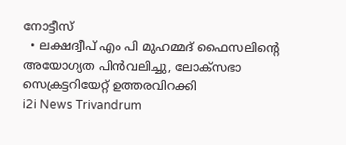നോട്ടീസ്
  • ലക്ഷദ്വീപ് എം പി മുഹമ്മദ് ഫൈസലിൻ്റെ അയോഗ്യത പിൻവലിച്ചു, ലോക്സഭാ  സെക്രട്ടറിയേറ്റ് ഉത്തരവിറക്കി
i2i News Trivandrum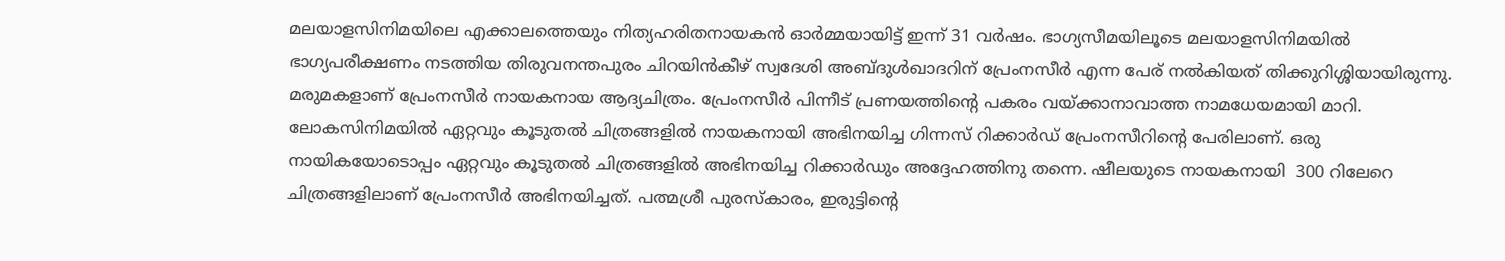മലയാളസിനിമയിലെ എക്കാലത്തെയും നിത്യഹരിതനായകൻ‌ ഓർമ്മയായിട്ട് ഇന്ന് 31 വർഷം. ഭാഗ്യസീമയിലൂടെ മലയാളസിനിമയിൽ ഭാഗ്യപരീക്ഷണം നടത്തിയ തിരുവനന്തപുരം ചിറയിൻകീഴ് സ്വദേശി അബ്ദുൾഖാദറിന് പ്രേംനസീർ എന്ന പേര് നൽകിയത് തിക്കുറിശ്ശിയായിരുന്നു. മരുമകളാണ് പ്രേംനസീർ നായകനായ ആദ്യചിത്രം. പ്രേംനസീർ പിന്നീട് പ്രണയത്തിന്റെ പകരം വയ്ക്കാനാവാത്ത നാമധേയമായി മാറി. ലോകസിനിമയിൽ ഏറ്റവും കൂടുതൽ ചിത്രങ്ങളിൽ നായകനായി അഭിനയിച്ച ഗിന്നസ് റിക്കാർ‍ഡ് പ്രേംനസീറിന്റെ പേരിലാണ്. ഒരു നായികയോടൊപ്പം ഏറ്റവും കൂടുതൽ ചിത്രങ്ങളിൽ അഭിനയിച്ച റിക്കാർ‍ഡും അദ്ദേഹത്തിനു തന്നെ. ഷീലയുടെ നായകനായി  300 റിലേറെ ചിത്രങ്ങളിലാണ് പ്രേംനസീർ അഭിനയിച്ചത്. പത്മശ്രീ പുരസ്കാരം, ഇരുട്ടിന്റെ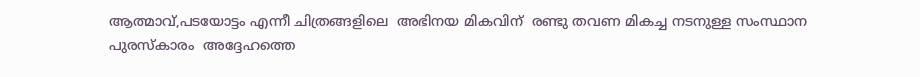ആത്മാവ്,പടയോട്ടം എന്നീ ചിത്രങ്ങളിലെ  അഭിനയ മികവിന്  രണ്ടു തവണ മികച്ച നടനുള്ള സംസ്ഥാന പുരസ്കാരം  അദ്ദേഹത്തെ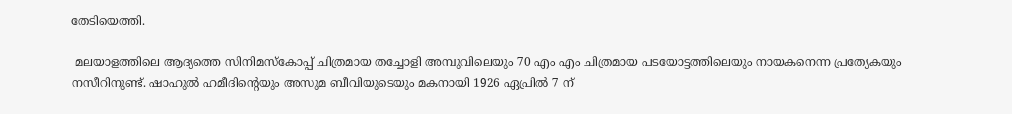തേടിയെത്തി.

 മലയാളത്തിലെ ആദ്യത്തെ സിനിമസ്കോപ്പ് ചിത്രമായ തച്ചോളി അമ്പുവിലെയും 70 എം എം ചിത്രമായ പടയോട്ടത്തിലെയും നായകനെന്ന പ്രത്യേകയും നസീറിനുണ്ട്. ഷാഹുൽ ഹമീദിന്റെയും അസുമ ബീവിയുടെയും മകനായി 1926 ഏപ്രിൽ 7 ന്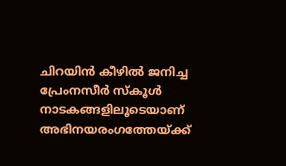ചിറയിൻ കീഴിൽ ജനിച്ച പ്രേംനസീർ സ്കൂൾ നാടകങ്ങളിലൂടെയാണ്
അഭിനയരംഗത്തേയ്ക്ക്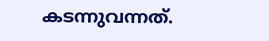കടന്നുവന്നത്.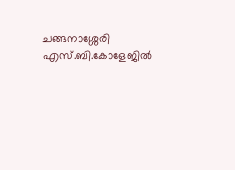ചങ്ങനാശ്ശേരി എസ്.ബി.കോളേജിൽ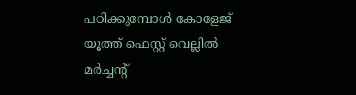പഠിക്കുമ്പോൾ കോളേജ് യൂത്ത് ഫെസ്റ്റ് വെല്ലിൽ മർ‌ച്ചന്റ്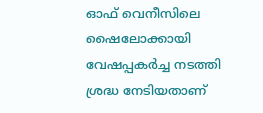ഓഫ് വെനീസിലെ ഷൈലോക്കായി വേഷപ്പകർച്ച നടത്തി  ശ്രദ്ധ നേടിയതാണ്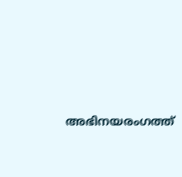അഭിനയരംഗത്ത്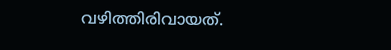വഴിത്തിരിവായത്.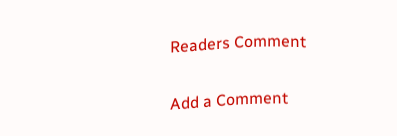Readers Comment

Add a Comment